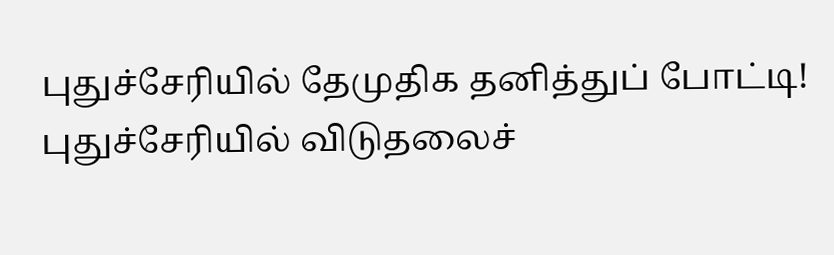புதுச்சேரியில் தேமுதிக தனித்துப் போட்டி! புதுச்சேரியில் விடுதலைச்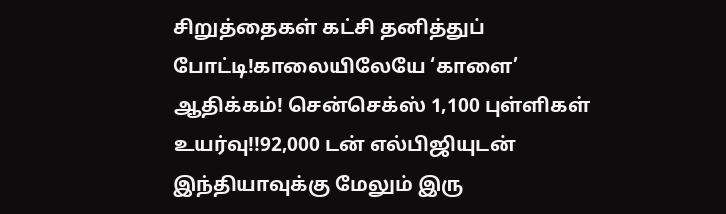சிறுத்தைகள் கட்சி தனித்துப் போட்டி!காலையிலேயே ‘காளை’ ஆதிக்கம்! சென்செக்ஸ் 1,100 புள்ளிகள் உயர்வு!!92,000 டன் எல்பிஜியுடன் இந்தியாவுக்கு மேலும் இரு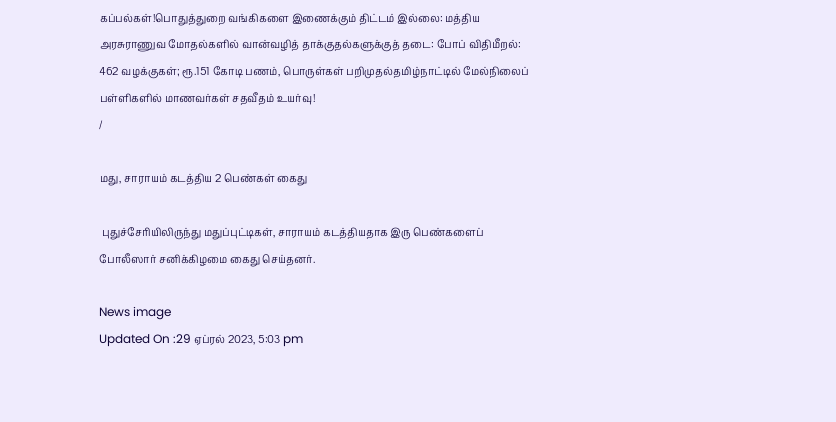கப்பல்கள்!பொதுத்துறை வங்கிகளை இணைக்கும் திட்டம் இல்லை: மத்திய அரசுராணுவ மோதல்களில் வான்வழித் தாக்குதல்களுக்குத் தடை: போப் விதிமீறல்: 462 வழக்குகள்; ரூ.151 கோடி பணம், பொருள்கள் பறிமுதல்தமிழ்நாட்டில் மேல்நிலைப் பள்ளிகளில் மாணவர்கள் சதவீதம் உயர்வு!
/

மது, சாராயம் கடத்திய 2 பெண்கள் கைது

 புதுச்சேரியிலிருந்து மதுப்புட்டிகள், சாராயம் கடத்தியதாக இரு பெண்களைப் போலீஸார் சனிக்கிழமை கைது செய்தனர்.

News image
Updated On :29 ஏப்ரல் 2023, 5:03 pm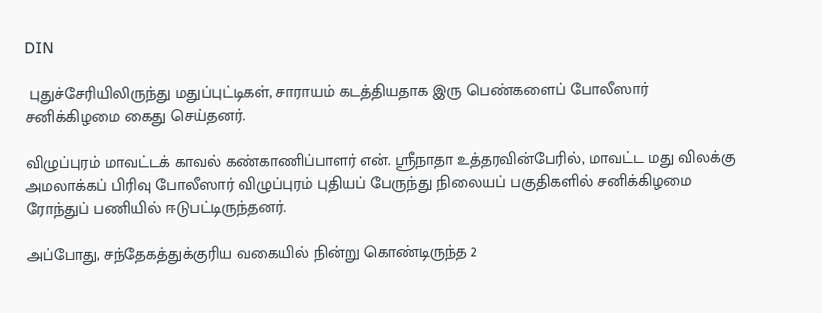DIN

 புதுச்சேரியிலிருந்து மதுப்புட்டிகள், சாராயம் கடத்தியதாக இரு பெண்களைப் போலீஸார் சனிக்கிழமை கைது செய்தனர்.

விழுப்புரம் மாவட்டக் காவல் கண்காணிப்பாளர் என். ஸ்ரீநாதா உத்தரவின்பேரில், மாவட்ட மது விலக்கு அமலாக்கப் பிரிவு போலீஸார் விழுப்புரம் புதியப் பேருந்து நிலையப் பகுதிகளில் சனிக்கிழமை ரோந்துப் பணியில் ஈடுபட்டிருந்தனர்.

அப்போது, சந்தேகத்துக்குரிய வகையில் நின்று கொண்டிருந்த 2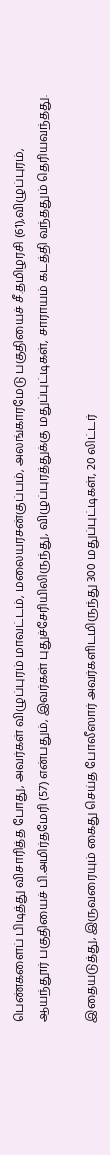பெண்களைப் பிடித்து விசாரித்த போது, அவர்கள் விழுப்புரம் மாவட்டம், மலையரசன்குப்பம், அலங்காரமேடு பகுதியைச் சீ.தமிழரசி (61),விழுப்புரம், ஆயந்தூர் பகுதியைச் பி.அமிர்தமேரி (57) என்பதும், இவர்கள் புதுச்சேரியிலிருந்து, விழுப்புரத்துக்கு மதுப்புட்டிகள், சாராயம் கடத்தி வந்ததும் தெரியவந்தது.

இதையடுத்து, இருவரையும் கைது செய்த போலீஸார் அவர்களிடமிருந்து 300 மதுப்புட்டிகள், 20 லிட்டர்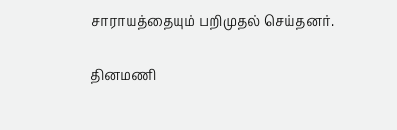சாராயத்தையும் பறிமுதல் செய்தனர்.

தினமணி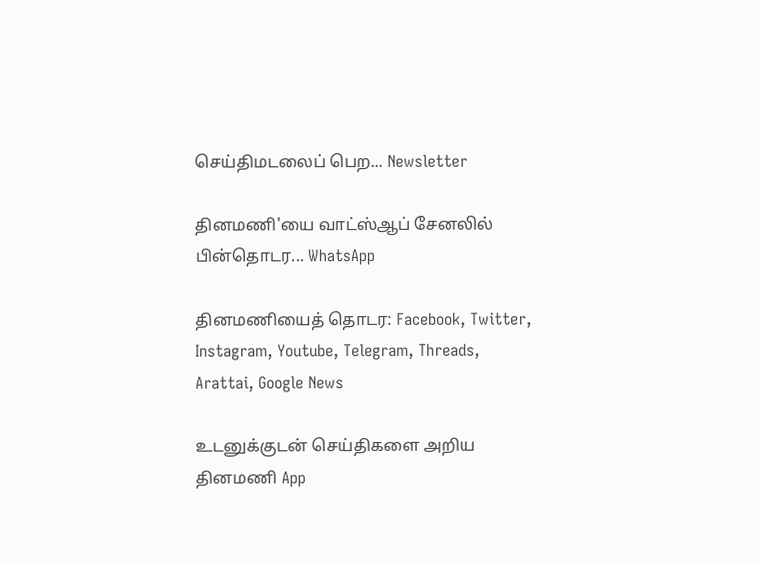செய்திமடலைப் பெற... Newsletter

தினமணி'யை வாட்ஸ்ஆப் சேனலில் பின்தொடர... WhatsApp

தினமணியைத் தொடர: Facebook, Twitter, Instagram, Youtube, Telegram, Threads, Arattai, Google News

உடனுக்குடன் செய்திகளை அறிய தினமணி App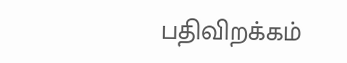பதிவிறக்கம்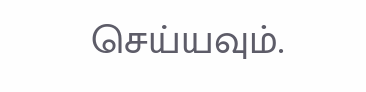செய்யவும்.